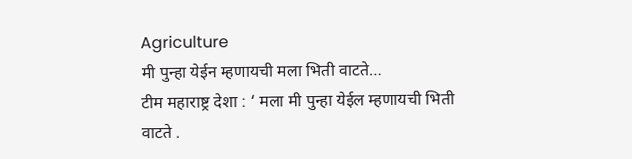Agriculture
मी पुन्हा येईन म्हणायची मला भिती वाटते…
टीम महाराष्ट्र देशा : ‘ मला मी पुन्हा येईल म्हणायची भिती वाटते .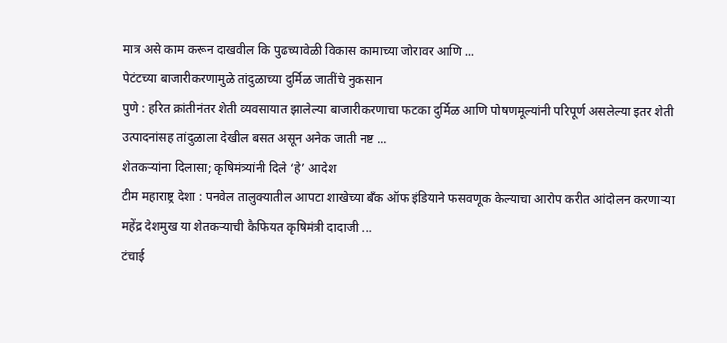मात्र असे काम करून दाखवील कि पुढच्यावेळी विकास कामाच्या जोरावर आणि ...
पेटंटच्या बाजारीकरणामुळे तांदुळाच्या दुर्मिळ जातींचे नुकसान
पुणे : हरित क्रांतीनंतर शेती व्यवसायात झालेल्या बाजारीकरणाचा फटका दुर्मिळ आणि पोषणमूल्यांनी परिपूर्ण असलेल्या इतर शेती उत्पादनांसह तांदुळाला देखील बसत असून अनेक जाती नष्ट ...
शेतकऱ्यांना दिलासा; कृषिमंत्र्यांनी दिले ‘हे’ आदेश
टीम महाराष्ट्र देशा : पनवेल तालुक्यातील आपटा शाखेच्या बँक ऑफ इंडियाने फसवणूक केल्याचा आरोप करीत आंदोलन करणाऱ्या महेंद्र देशमुख या शेतकऱ्याची कैफियत कृषिमंत्री दादाजी ...
टंचाई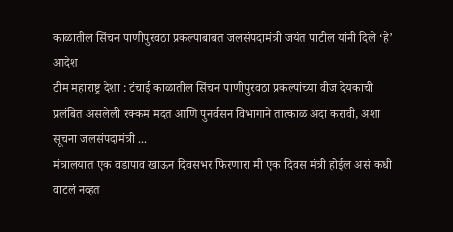काळातील सिंचन पाणीपुरवठा प्रकल्पाबाबत जलसंपदामंत्री जयंत पाटील यांनी दिले ‘हे’ आदेश
टीम महाराष्ट्र देशा : टंचाई काळातील सिंचन पाणीपुरवठा प्रकल्पांच्या वीज देयकाची प्रलंबित असलेली रक्कम मदत आणि पुनर्वसन विभागाने तात्काळ अदा करावी, अशा सूचना जलसंपदामंत्री ...
मंत्रालयात एक वडापाव खाऊन दिवसभर फिरणारा मी एक दिवस मंत्री होईल असं कधी वाटलं नव्हत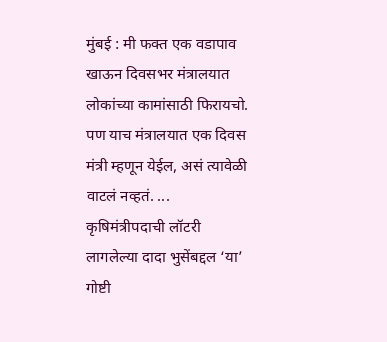मुंबई : मी फक्त एक वडापाव खाऊन दिवसभर मंत्रालयात लोकांच्या कामांसाठी फिरायचो. पण याच मंत्रालयात एक दिवस मंत्री म्हणून येईल, असं त्यावेळी वाटलं नव्हतं. ...
कृषिमंत्रीपदाची लॉटरी लागलेल्या दादा भुसेंबद्दल ‘या’ गोष्टी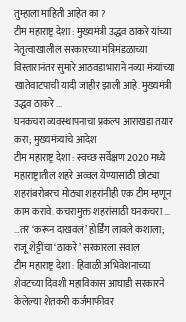तुम्हाला माहिती आहेत का ?
टीम महाराष्ट्र देशा : मुख्यमंत्री उद्धव ठाकरे यांच्या नेतृत्वाखालील सरकारच्या मंत्रिमंडळाच्या विस्तारानंतर सुमारे आठवडाभाराने नव्या मंत्र्यांच्या खातेवाटपाची यादी जाहीर झाली आहे. मुख्यमंत्री उद्धव ठाकरे ...
घनकचरा व्यवस्थापनाचा प्रकल्प आराखडा तयार करा; मुख्यमंत्र्यांचे आदेश
टीम महाराष्ट्र देशा : स्वच्छ सर्वेक्षण 2020 मध्ये महाराष्ट्रातील शहरे अव्वल येण्यासाठी छोट्या शहरांबरोबरच मोठ्या शहरांनीही एक टीम म्हणून काम करावे. कचरामुक्त शहरांसाठी घनकचरा ...
…तर ‘करून दाखवलं’ होर्डिंग लावले कशाला; राजू शेट्टींचा ‘ठाकरे’ सरकारला सवाल
टीम महाराष्ट्र देशा : हिवाळी अभिवेशनाच्या शेवटच्या दिवशी महाविकास आघाडी सरकारने केलेल्या शेतकरी कर्जमाफीवर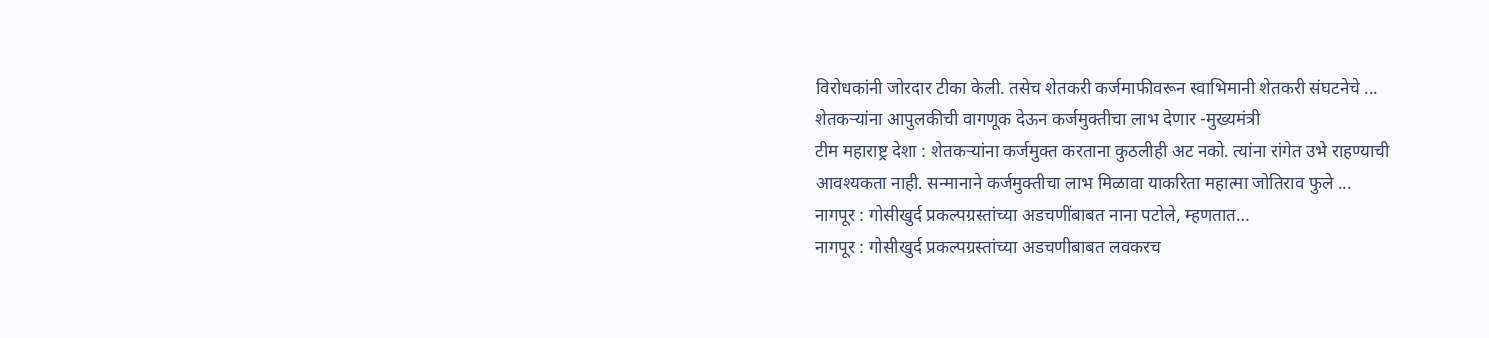विरोधकांनी जोरदार टीका केली. तसेच शेतकरी कर्जमाफीवरून स्वाभिमानी शेतकरी संघटनेचे ...
शेतकऱ्यांना आपुलकीची वागणूक देऊन कर्जमुक्तीचा लाभ देणार -मुख्यमंत्री
टीम महाराष्ट्र देशा : शेतकऱ्यांना कर्जमुक्त करताना कुठलीही अट नको. त्यांना रांगेत उभे राहण्याची आवश्यकता नाही. सन्मानाने कर्जमुक्तीचा लाभ मिळावा याकरिता महात्मा जोतिराव फुले ...
नागपूर : गोसीखुर्द प्रकल्पग्रस्तांच्या अडचणींबाबत नाना पटोले, म्हणतात…
नागपूर : गोसीखुर्द प्रकल्पग्रस्तांच्या अडचणीबाबत लवकरच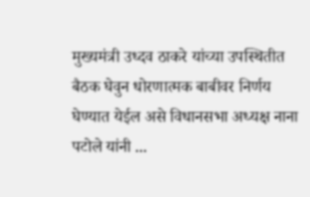मुख्यमंत्री उध्दव ठाकरे यांच्या उपस्थितीत बैठक घेवुन धोरणात्मक बाबीवर निर्णय घेण्यात येईल असे विधानसभा अध्यक्ष नाना पटोले यांनी ...